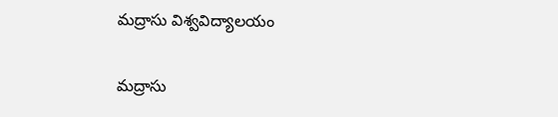మద్రాసు విశ్వవిద్యాలయం

మద్రాసు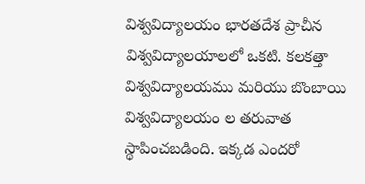విశ్వవిద్యాలయం భారతదేశ ప్రాచీన విశ్వవిద్యాలయాలలో ఒకటి. కలకత్తా విశ్వవిద్యాలయము మరియు బొంబాయి విశ్వవిద్యాలయం ల తరువాత స్థాపించబడింది. ఇక్కడ ఎందరో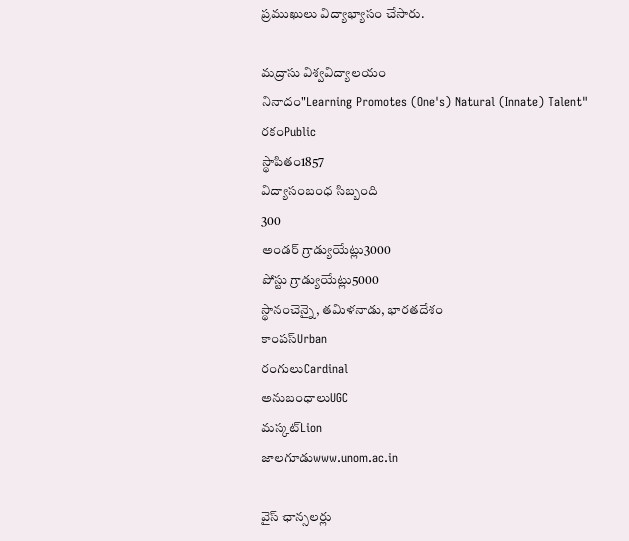ప్రముఖులు విద్యాభ్యాసం చేసారు.

మద్రాసు విశ్వవిద్యాలయం
నినాదం"Learning Promotes (One's) Natural (Innate) Talent"
రకంPublic
స్థాపితం1857
విద్యాసంబంధ సిబ్బంది
300
అండర్ గ్రాడ్యుయేట్లు3000
పోస్టు గ్రాడ్యుయేట్లు5000
స్థానంచెన్నై, తమిళనాడు, భారతదేశం
కాంపస్Urban
రంగులుCardinal
అనుబంధాలుUGC
మస్కట్Lion
జాలగూడుwww.unom.ac.in

వైస్ ఛాన్సలర్లు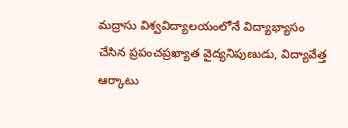మద్రాసు విశ్వవిద్యాలయంలోనే విద్యాభ్యాసం చేసిన ప్రపంచప్రఖ్యాత వైద్యనిపుణుడు, విద్యావేత్త ఆర్కాటు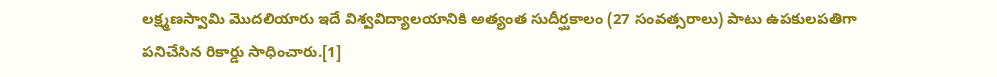లక్ష్మణస్వామి మొదలియారు ఇదే విశ్వవిద్యాలయానికి అత్యంత సుదీర్ఘకాలం (27 సంవత్సరాలు) పాటు ఉపకులపతిగా పనిచేసిన రికార్డు సాధించారు.[1]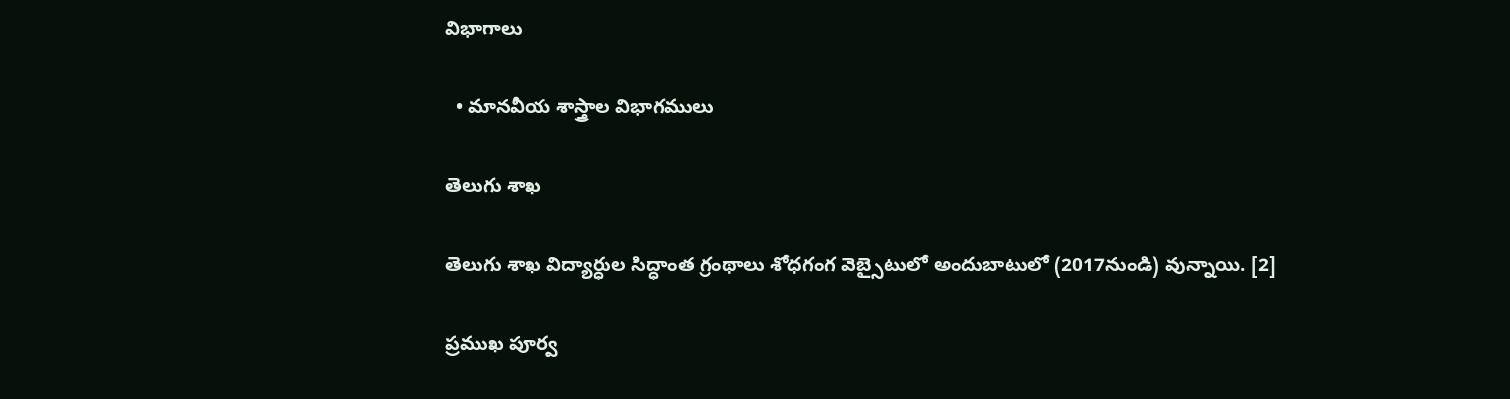విభాగాలు

  • మానవీయ శాస్త్రాల విభాగములు

తెలుగు శాఖ

తెలుగు శాఖ విద్యార్ధుల సిద్ధాంత గ్రంథాలు శోధగంగ వెబ్సైటులో అందుబాటులో (2017నుండి) వున్నాయి. [2]

ప్రముఖ పూర్వ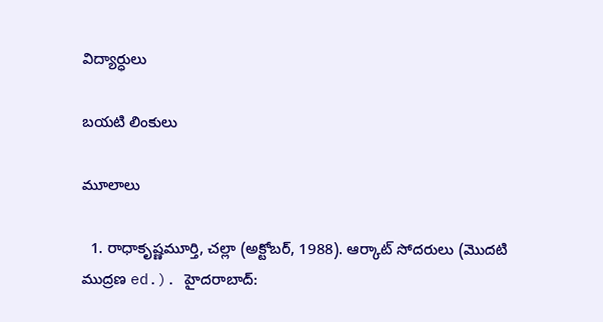విద్యార్ధులు

బయటి లింకులు

మూలాలు

  1. రాధాకృష్ణమూర్తి, చల్లా (అక్టోబర్, 1988). ఆర్కాట్ సోదరులు (మొదటి ముద్రణ ed.). హైదరాబాద్: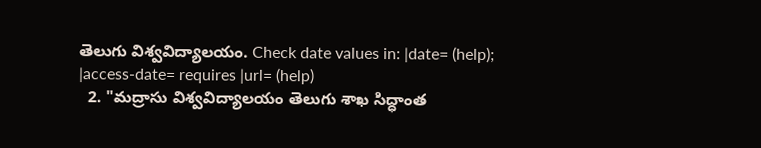తెలుగు విశ్వవిద్యాలయం. Check date values in: |date= (help); |access-date= requires |url= (help)
  2. "మద్రాసు విశ్వవిద్యాలయం తెలుగు శాఖ సిద్ధాంత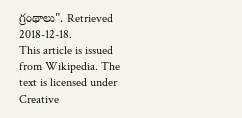గ్రంథాలు". Retrieved 2018-12-18.
This article is issued from Wikipedia. The text is licensed under Creative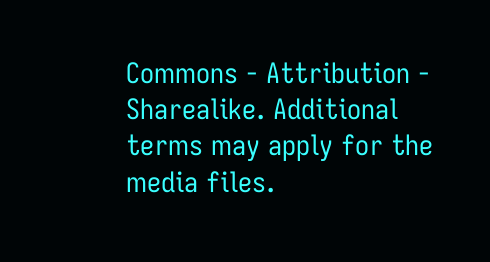Commons - Attribution - Sharealike. Additional terms may apply for the media files.